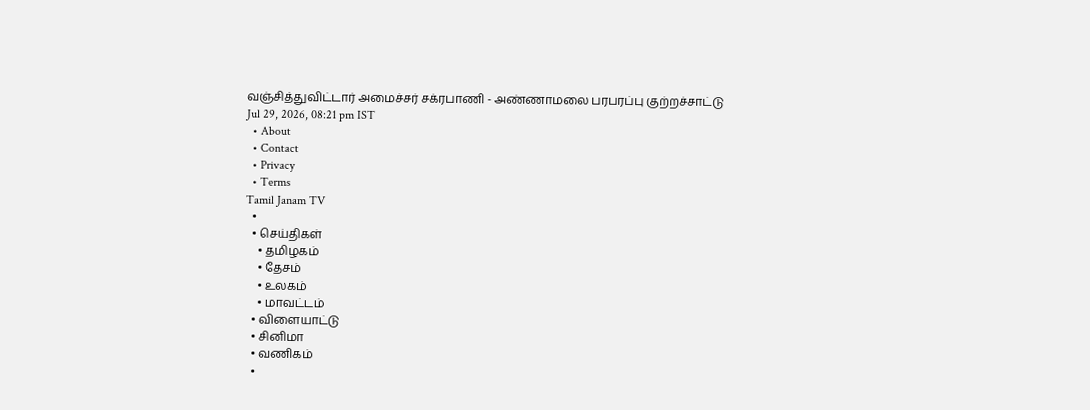வஞ்சித்துவிட்டார் அமைச்சர் சக்ரபாணி - அண்ணாமலை பரபரப்பு குற்றச்சாட்டு
Jul 29, 2026, 08:21 pm IST
  • About
  • Contact
  • Privacy
  • Terms
Tamil Janam TV
  •
  • செய்திகள்
    • தமிழகம்
    • தேசம்
    • உலகம்
    • மாவட்டம்
  • விளையாட்டு
  • சினிமா
  • வணிகம்
  •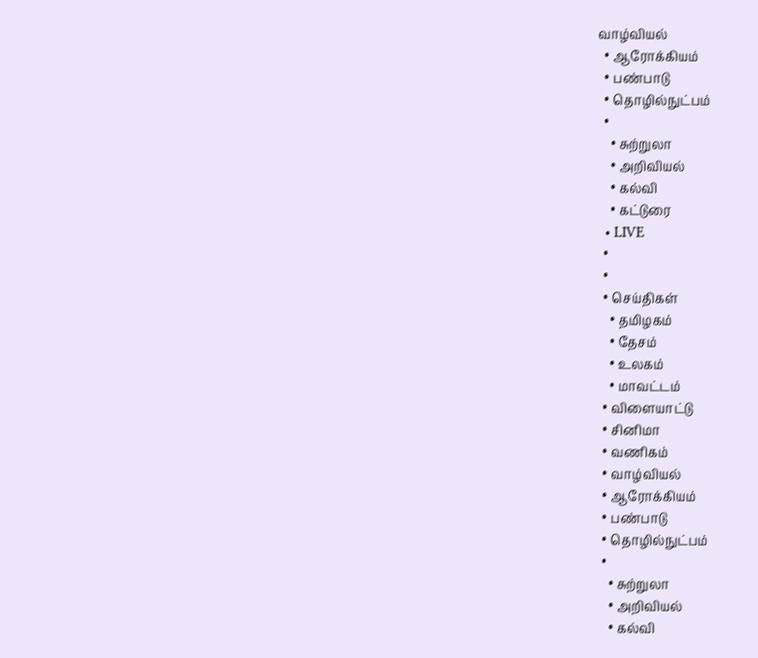வாழ்வியல்
  • ஆரோக்கியம்
  • பண்பாடு
  • தொழில்நுட்பம்
  •
    • சுற்றுலா
    • அறிவியல்
    • கல்வி
    • கட்டுரை
  • LIVE
  •
  •
  • செய்திகள்
    • தமிழகம்
    • தேசம்
    • உலகம்
    • மாவட்டம்
  • விளையாட்டு
  • சினிமா
  • வணிகம்
  • வாழ்வியல்
  • ஆரோக்கியம்
  • பண்பாடு
  • தொழில்நுட்பம்
  •
    • சுற்றுலா
    • அறிவியல்
    • கல்வி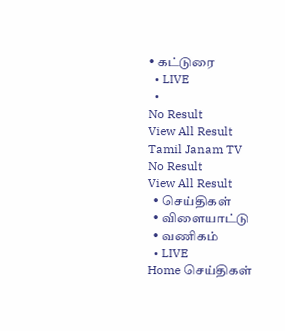• கட்டுரை
  • LIVE
  •
No Result
View All Result
Tamil Janam TV
No Result
View All Result
  • செய்திகள்
  • விளையாட்டு
  • வணிகம்
  • LIVE
Home செய்திகள்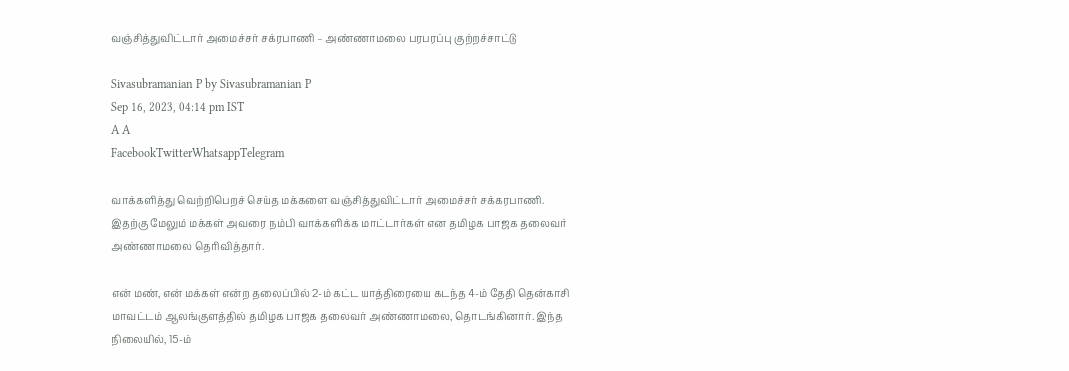வஞ்சித்துவிட்டார் அமைச்சர் சக்ரபாணி – அண்ணாமலை பரபரப்பு குற்றச்சாட்டு

Sivasubramanian P by Sivasubramanian P
Sep 16, 2023, 04:14 pm IST
A A
FacebookTwitterWhatsappTelegram

வாக்களித்து வெற்றிபெறச் செய்த மக்களை வஞ்சித்துவிட்டார் அமைச்சர் சக்கரபாணி. இதற்கு மேலும் மக்கள் அவரை நம்பி வாக்களிக்க மாட்டார்கள் என தமிழக பாஜக தலைவர் அண்ணாமலை தெரிவித்தார்.

என் மண், என் மக்கள் என்ற தலைப்பில் 2-ம் கட்ட யாத்திரையை கடந்த 4-ம் தேதி தென்காசி மாவட்டம் ஆலங்குளத்தில் தமிழக பாஜக தலைவர் அண்ணாமலை, தொடங்கினார். இந்த நிலையில், 15-ம்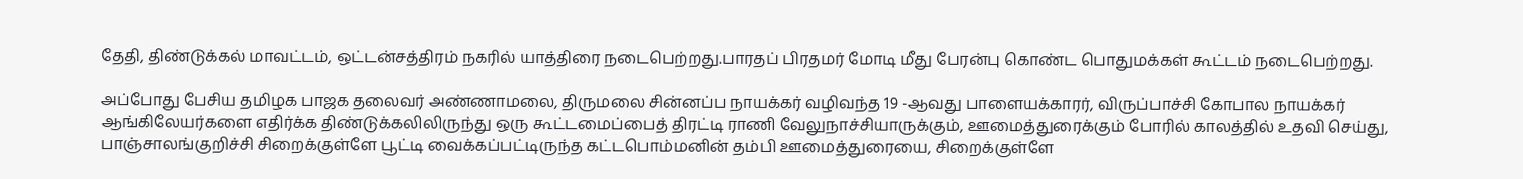தேதி, திண்டுக்கல் மாவட்டம், ஒட்டன்சத்திரம் நகரில் யாத்திரை நடைபெற்றது.பாரதப் பிரதமர் மோடி மீது பேரன்பு கொண்ட பொதுமக்கள் கூட்டம் நடைபெற்றது.

அப்போது பேசிய தமிழக பாஜக தலைவர் அண்ணாமலை, திருமலை சின்னப்ப நாயக்கர் வழிவந்த 19 -ஆவது பாளையக்காரர், விருப்பாச்சி கோபால நாயக்கர் ஆங்கிலேயர்களை எதிர்க்க திண்டுக்கலிலிருந்து ஒரு கூட்டமைப்பைத் திரட்டி ராணி வேலுநாச்சியாருக்கும், ஊமைத்துரைக்கும் போரில் காலத்தில் உதவி செய்து, பாஞ்சாலங்குறிச்சி சிறைக்குள்ளே பூட்டி வைக்கப்பட்டிருந்த கட்டபொம்மனின் தம்பி ஊமைத்துரையை, சிறைக்குள்ளே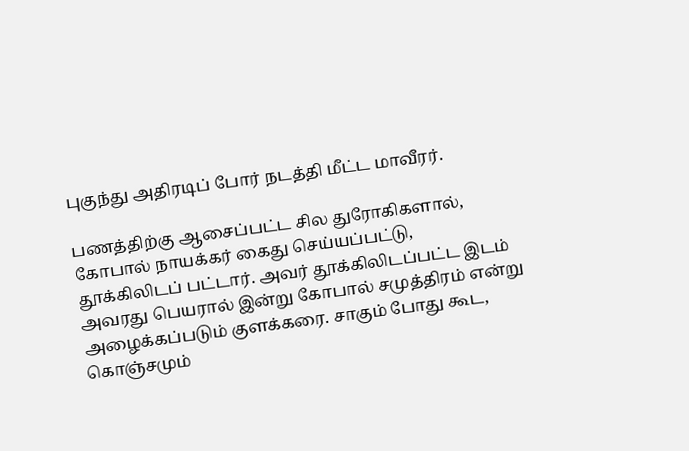புகுந்து அதிரடிப் போர் நடத்தி மீட்ட மாவீரர்.

பணத்திற்கு ஆசைப்பட்ட சில துரோகிகளால், கோபால் நாயக்கர் கைது செய்யப்பட்டு, தூக்கிலிடப் பட்டார். அவர் தூக்கிலிடப்பட்ட இடம் அவரது பெயரால் இன்று கோபால் சமுத்திரம் என்று அழைக்கப்படும் குளக்கரை. சாகும் போது கூட, கொஞ்சமும்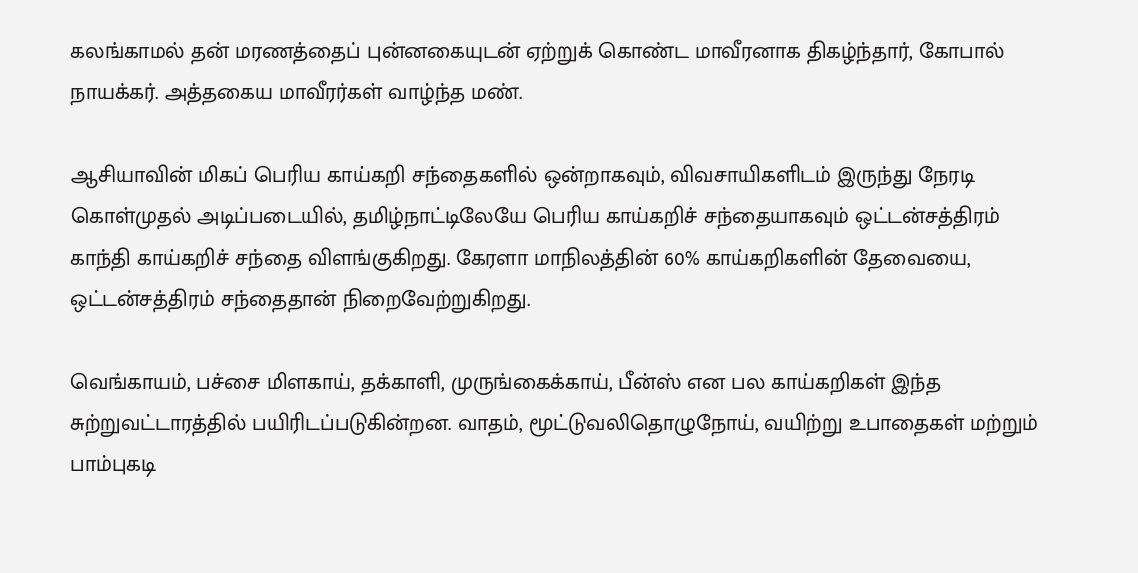கலங்காமல் தன் மரணத்தைப் புன்னகையுடன் ஏற்றுக் கொண்ட மாவீரனாக திகழ்ந்தார், கோபால் நாயக்கர். அத்தகைய மாவீரர்கள் வாழ்ந்த மண்.

ஆசியாவின் மிகப் பெரிய காய்கறி சந்தைகளில் ஒன்றாகவும், விவசாயிகளிடம் இருந்து நேரடி கொள்முதல் அடிப்படையில், தமிழ்நாட்டிலேயே பெரிய காய்கறிச் சந்தையாகவும் ஒட்டன்சத்திரம் காந்தி காய்கறிச் சந்தை விளங்குகிறது. கேரளா மாநிலத்தின் 60% காய்கறிகளின் தேவையை, ஒட்டன்சத்திரம் சந்தைதான் நிறைவேற்றுகிறது.

வெங்காயம், பச்சை மிளகாய், தக்காளி, முருங்கைக்காய், பீன்ஸ் என பல காய்கறிகள் இந்த சுற்றுவட்டாரத்தில் பயிரிடப்படுகின்றன. வாதம், மூட்டுவலிதொழுநோய், வயிற்று உபாதைகள் மற்றும் பாம்புகடி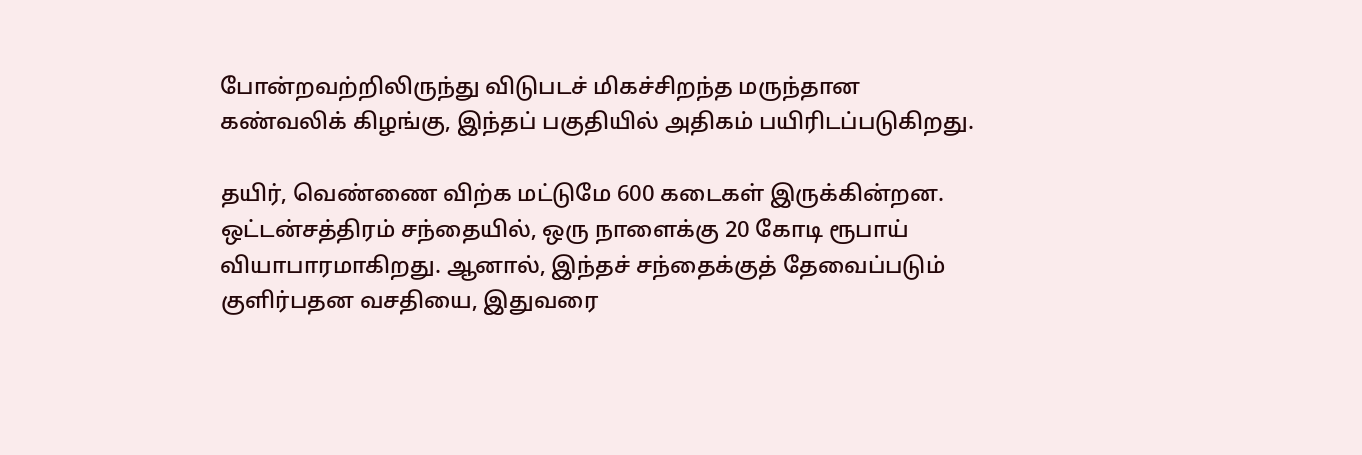போன்றவற்றிலிருந்து விடுபடச் மிகச்சிறந்த மருந்தான கண்வலிக் கிழங்கு, இந்தப் பகுதியில் அதிகம் பயிரிடப்படுகிறது.

தயிர், வெண்ணை விற்க மட்டுமே 600 கடைகள் இருக்கின்றன. ஒட்டன்சத்திரம் சந்தையில், ஒரு நாளைக்கு 20 கோடி ரூபாய் வியாபாரமாகிறது. ஆனால், இந்தச் சந்தைக்குத் தேவைப்படும் குளிர்பதன வசதியை, இதுவரை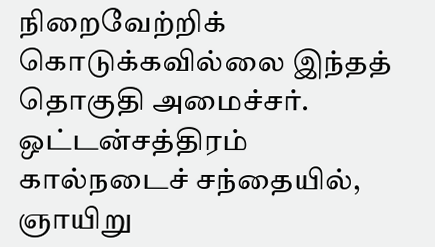நிறைவேற்றிக் கொடுக்கவில்லை இந்தத் தொகுதி அமைச்சர். ஒட்டன்சத்திரம் கால்நடைச் சந்தையில், ஞாயிறு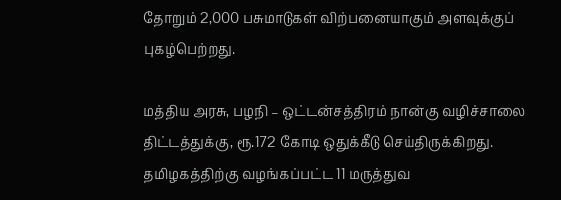தோறும் 2,000 பசுமாடுகள் விற்பனையாகும் அளவுக்குப் புகழ்பெற்றது.

மத்திய அரசு, பழநி – ஒட்டன்சத்திரம் நான்கு வழிச்சாலை திட்டத்துக்கு, ரூ.172 கோடி ஒதுக்கீடு செய்திருக்கிறது. தமிழகத்திற்கு வழங்கப்பட்ட 11 மருத்துவ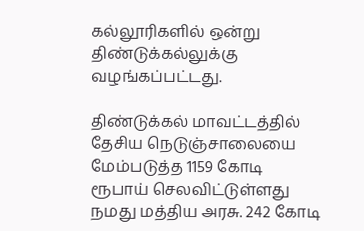கல்லூரிகளில் ஒன்று திண்டுக்கல்லுக்கு வழங்கப்பட்டது.

திண்டுக்கல் மாவட்டத்தில் தேசிய நெடுஞ்சாலையை மேம்படுத்த 1159 கோடி ரூபாய் செலவிட்டுள்ளது நமது மத்திய அரசு. 242 கோடி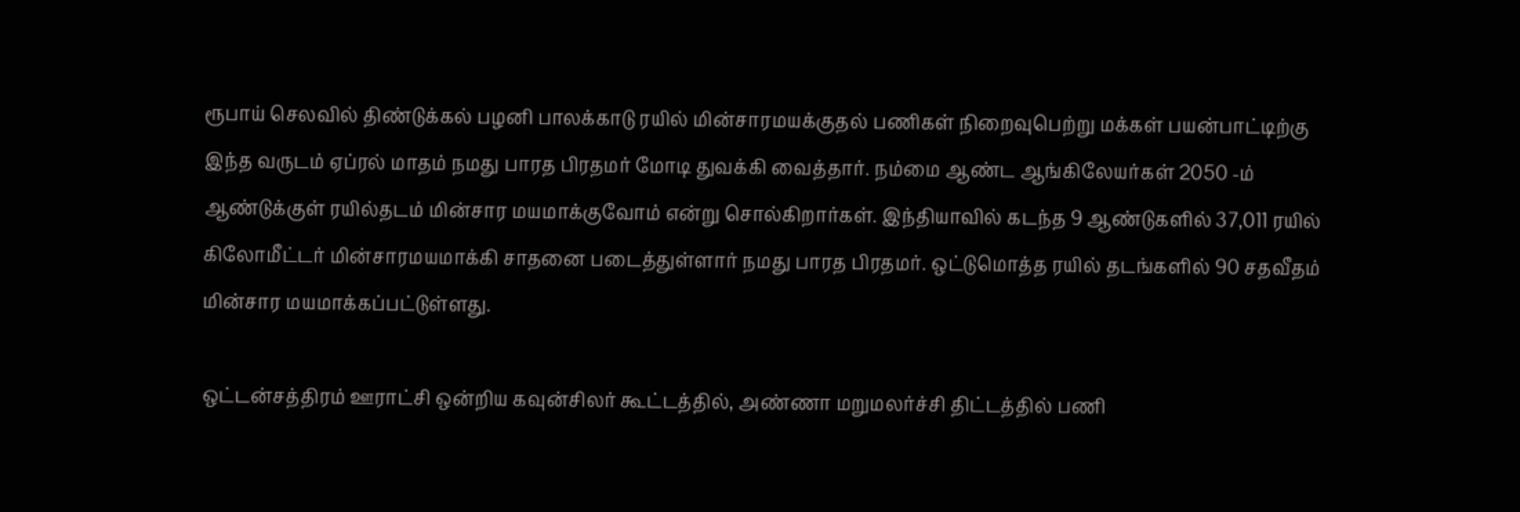ரூபாய் செலவில் திண்டுக்கல் பழனி பாலக்காடு ரயில் மின்சாரமயக்குதல் பணிகள் நிறைவுபெற்று மக்கள் பயன்பாட்டிற்கு இந்த வருடம் ஏப்ரல் மாதம் நமது பாரத பிரதமர் மோடி துவக்கி வைத்தார். நம்மை ஆண்ட ஆங்கிலேயர்கள் 2050 -ம் ஆண்டுக்குள் ரயில்தடம் மின்சார மயமாக்குவோம் என்று சொல்கிறார்கள். இந்தியாவில் கடந்த 9 ஆண்டுகளில் 37,011 ரயில் கிலோமீட்டர் மின்சாரமயமாக்கி சாதனை படைத்துள்ளார் நமது பாரத பிரதமர். ஒட்டுமொத்த ரயில் தடங்களில் 90 சதவீதம் மின்சார மயமாக்கப்பட்டுள்ளது.

ஒட்டன்சத்திரம் ஊராட்சி ஒன்றிய கவுன்சிலர் கூட்டத்தில், அண்ணா மறுமலர்ச்சி திட்டத்தில் பணி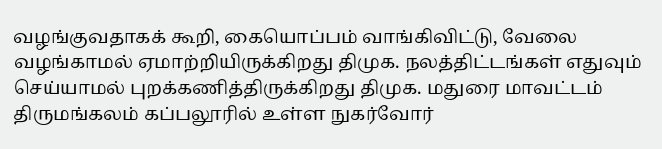வழங்குவதாகக் கூறி, கையொப்பம் வாங்கிவிட்டு, வேலை வழங்காமல் ஏமாற்றியிருக்கிறது திமுக. நலத்திட்டங்கள் எதுவும் செய்யாமல் புறக்கணித்திருக்கிறது திமுக. மதுரை மாவட்டம் திருமங்கலம் கப்பலூரில் உள்ள நுகர்வோர்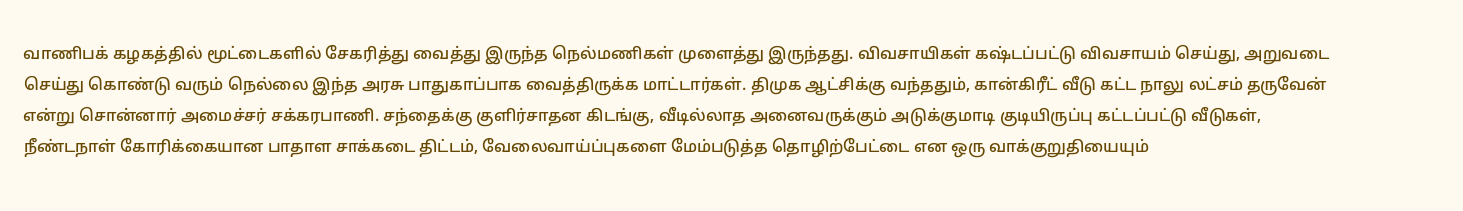வாணிபக் கழகத்தில் மூட்டைகளில் சேகரித்து வைத்து இருந்த நெல்மணிகள் முளைத்து இருந்தது. விவசாயிகள் கஷ்டப்பட்டு விவசாயம் செய்து, அறுவடை செய்து கொண்டு வரும் நெல்லை இந்த அரசு பாதுகாப்பாக வைத்திருக்க மாட்டார்கள். திமுக ஆட்சிக்கு வந்ததும், கான்கிரீட் வீடு கட்ட நாலு லட்சம் தருவேன் என்று சொன்னார் அமைச்சர் சக்கரபாணி. சந்தைக்கு குளிர்சாதன கிடங்கு, வீடில்லாத அனைவருக்கும் அடுக்குமாடி குடியிருப்பு கட்டப்பட்டு வீடுகள், நீண்டநாள் கோரிக்கையான பாதாள சாக்கடை திட்டம், வேலைவாய்ப்புகளை மேம்படுத்த தொழிற்பேட்டை என ஒரு வாக்குறுதியையும்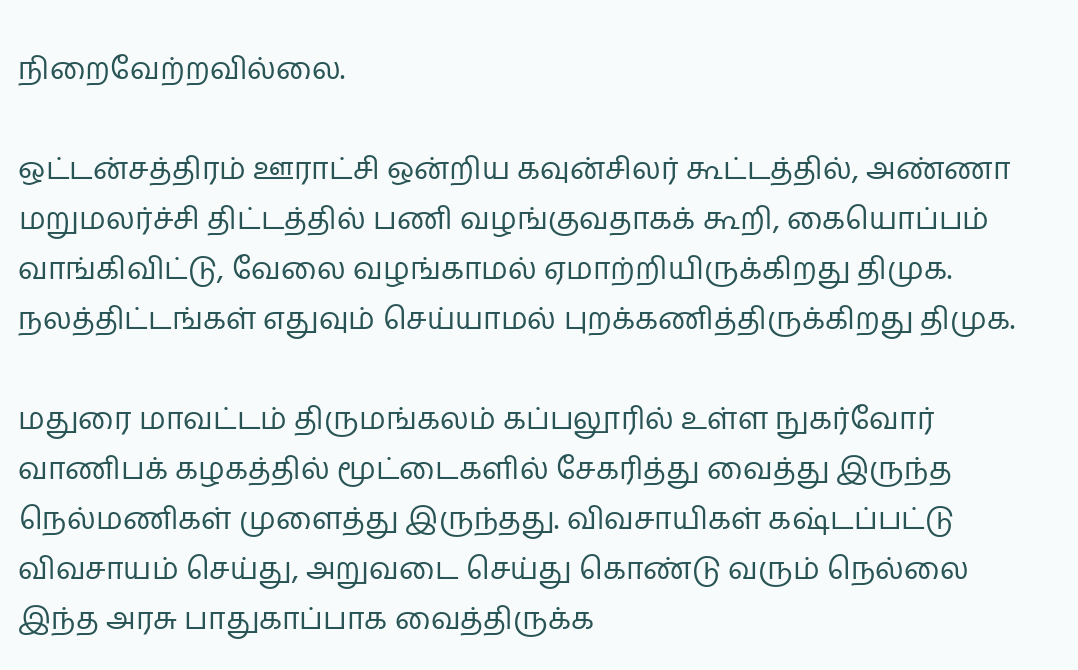நிறைவேற்றவில்லை.

ஒட்டன்சத்திரம் ஊராட்சி ஒன்றிய கவுன்சிலர் கூட்டத்தில், அண்ணா மறுமலர்ச்சி திட்டத்தில் பணி வழங்குவதாகக் கூறி, கையொப்பம் வாங்கிவிட்டு, வேலை வழங்காமல் ஏமாற்றியிருக்கிறது திமுக. நலத்திட்டங்கள் எதுவும் செய்யாமல் புறக்கணித்திருக்கிறது திமுக.

மதுரை மாவட்டம் திருமங்கலம் கப்பலூரில் உள்ள நுகர்வோர் வாணிபக் கழகத்தில் மூட்டைகளில் சேகரித்து வைத்து இருந்த நெல்மணிகள் முளைத்து இருந்தது. விவசாயிகள் கஷ்டப்பட்டு விவசாயம் செய்து, அறுவடை செய்து கொண்டு வரும் நெல்லை இந்த அரசு பாதுகாப்பாக வைத்திருக்க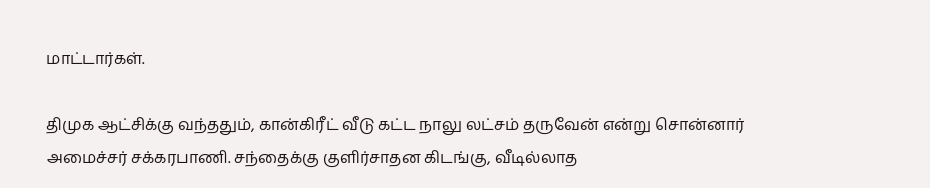மாட்டார்கள்.

திமுக ஆட்சிக்கு வந்ததும், கான்கிரீட் வீடு கட்ட நாலு லட்சம் தருவேன் என்று சொன்னார் அமைச்சர் சக்கரபாணி. சந்தைக்கு குளிர்சாதன கிடங்கு, வீடில்லாத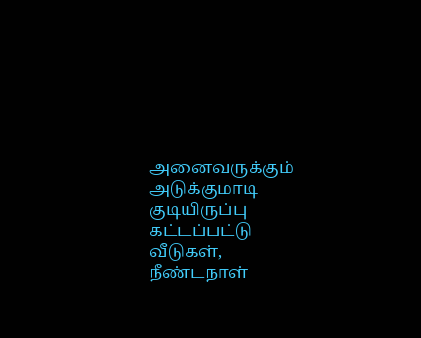அனைவருக்கும் அடுக்குமாடி குடியிருப்பு கட்டப்பட்டு வீடுகள், நீண்டநாள்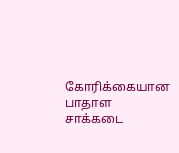கோரிக்கையான பாதாள சாக்கடை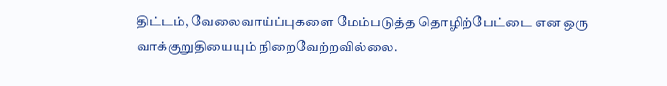திட்டம், வேலைவாய்ப்புகளை மேம்படுத்த தொழிற்பேட்டை என ஒரு வாக்குறுதியையும் நிறைவேற்றவில்லை.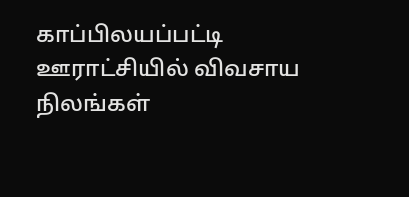காப்பிலயப்பட்டி ஊராட்சியில் விவசாய நிலங்கள்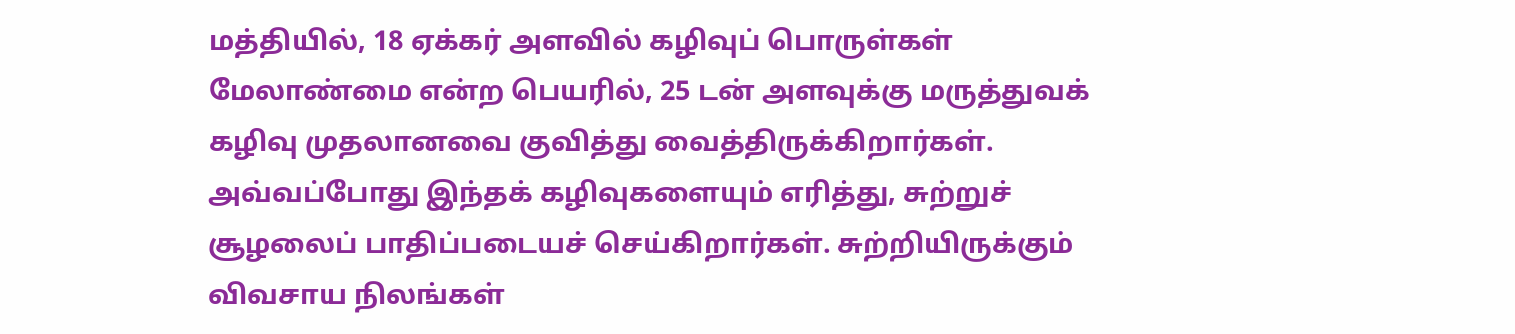மத்தியில், 18 ஏக்கர் அளவில் கழிவுப் பொருள்கள் மேலாண்மை என்ற பெயரில், 25 டன் அளவுக்கு மருத்துவக் கழிவு முதலானவை குவித்து வைத்திருக்கிறார்கள். அவ்வப்போது இந்தக் கழிவுகளையும் எரித்து, சுற்றுச் சூழலைப் பாதிப்படையச் செய்கிறார்கள். சுற்றியிருக்கும் விவசாய நிலங்கள்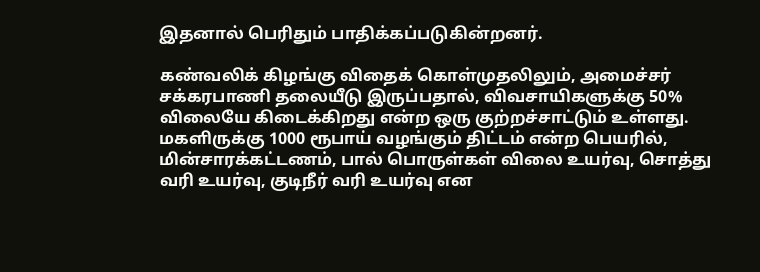இதனால் பெரிதும் பாதிக்கப்படுகின்றனர்.

கண்வலிக் கிழங்கு விதைக் கொள்முதலிலும், அமைச்சர் சக்கரபாணி தலையீடு இருப்பதால், விவசாயிகளுக்கு 50% விலையே கிடைக்கிறது என்ற ஒரு குற்றச்சாட்டும் உள்ளது. மகளிருக்கு 1000 ரூபாய் வழங்கும் திட்டம் என்ற பெயரில், மின்சாரக்கட்டணம், பால் பொருள்கள் விலை உயர்வு, சொத்து வரி உயர்வு, குடிநீர் வரி உயர்வு என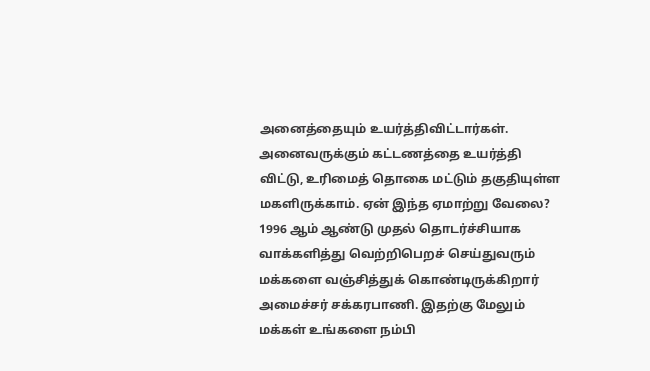அனைத்தையும் உயர்த்திவிட்டார்கள். அனைவருக்கும் கட்டணத்தை உயர்த்தி விட்டு, உரிமைத் தொகை மட்டும் தகுதியுள்ள மகளிருக்காம். ஏன் இந்த ஏமாற்று வேலை? 1996 ஆம் ஆண்டு முதல் தொடர்ச்சியாக வாக்களித்து வெற்றிபெறச் செய்துவரும் மக்களை வஞ்சித்துக் கொண்டிருக்கிறார் அமைச்சர் சக்கரபாணி. இதற்கு மேலும் மக்கள் உங்களை நம்பி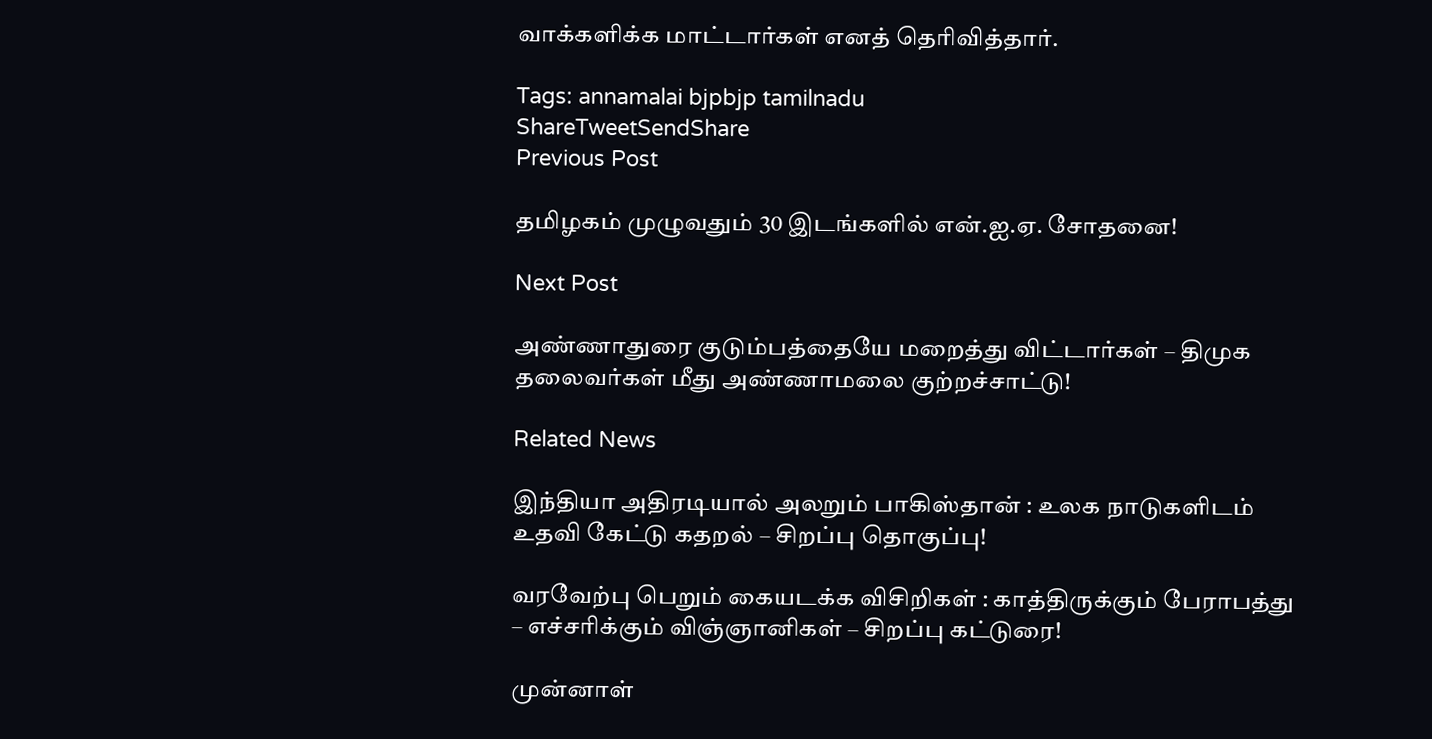வாக்களிக்க மாட்டார்கள் எனத் தெரிவித்தார்.

Tags: annamalai bjpbjp tamilnadu
ShareTweetSendShare
Previous Post

தமிழகம் முழுவதும் 30 இடங்களில் என்.ஐ.ஏ. சோதனை!

Next Post

அண்ணாதுரை குடும்பத்தையே மறைத்து விட்டார்கள் – திமுக தலைவர்கள் மீது அண்ணாமலை குற்றச்சாட்டு!

Related News

இந்தியா அதிரடியால் அலறும் பாகிஸ்தான் : உலக நாடுகளிடம் உதவி கேட்டு கதறல் – சிறப்பு தொகுப்பு!

வரவேற்பு பெறும் கையடக்க விசிறிகள் : காத்திருக்கும் பேராபத்து – எச்சரிக்கும் விஞ்ஞானிகள் – சிறப்பு கட்டுரை!

முன்னாள்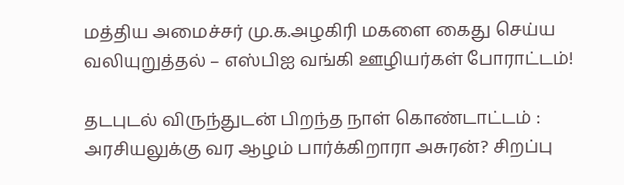மத்திய அமைச்சர் மு.க.அழகிரி மகளை கைது செய்ய வலியுறுத்தல் – எஸ்பிஐ வங்கி ஊழியர்கள் போராட்டம்!

தடபுடல் விருந்துடன் பிறந்த நாள் கொண்டாட்டம் : அரசியலுக்கு வர ஆழம் பார்க்கிறாரா அசுரன்? சிறப்பு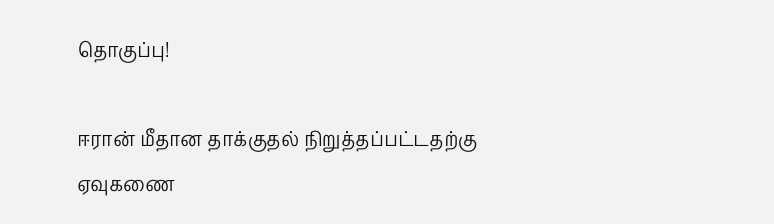தொகுப்பு!

ஈரான் மீதான தாக்குதல் நிறுத்தப்பட்டதற்கு ஏவுகணை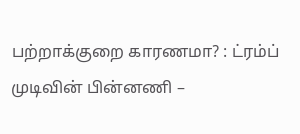பற்றாக்குறை காரணமா? : ட்ரம்ப் முடிவின் பின்னணி –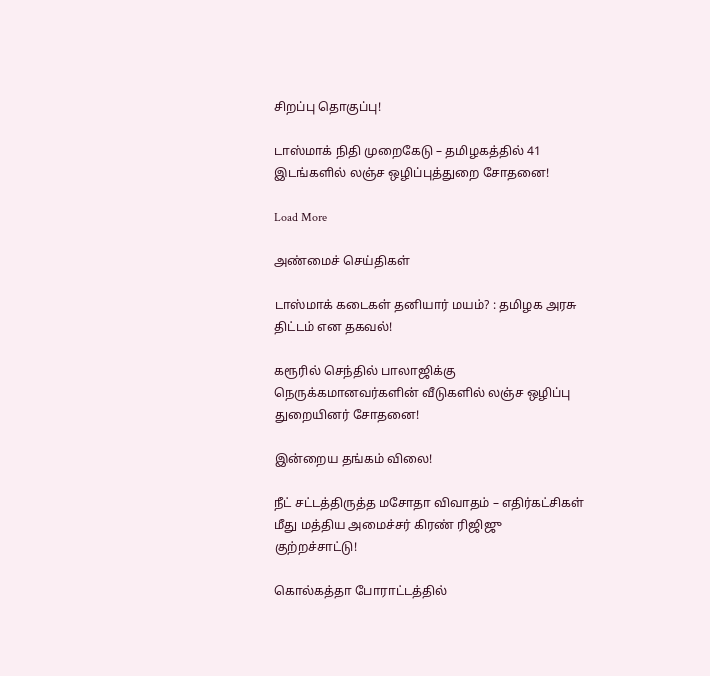சிறப்பு தொகுப்பு!

டாஸ்மாக் நிதி முறைகேடு – தமிழகத்தில் 41 இடங்களில் லஞ்ச ஒழிப்புத்துறை சோதனை!

Load More

அண்மைச் செய்திகள்

டாஸ்மாக் கடைகள் தனியார் மயம்? : தமிழக அரசு திட்டம் என தகவல்!

கரூரில் செந்தில் பாலாஜிக்கு நெருக்கமானவர்களின் வீடுகளில் லஞ்ச ஒழிப்பு துறையினர் சோதனை!

இன்றைய தங்கம் விலை!

நீட் சட்டத்திருத்த மசோதா விவாதம் – எதிர்கட்சிகள் மீது மத்திய அமைச்சர் கிரண் ரிஜிஜு குற்றச்சாட்டு!

கொல்கத்தா போராட்டத்தில்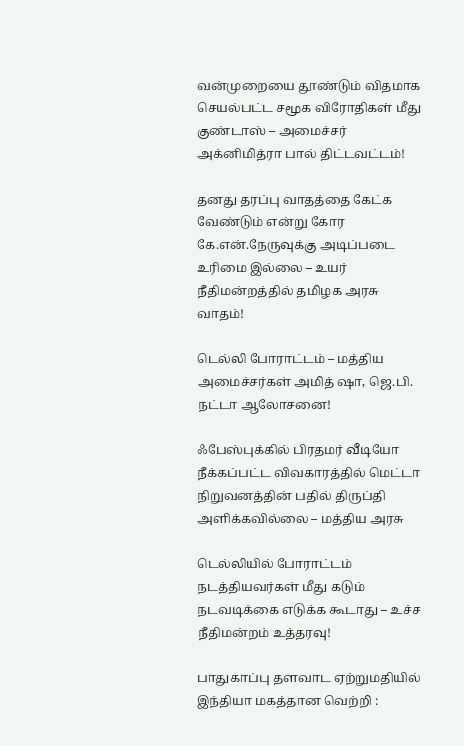வன்முறையை தூண்டும் விதமாக செயல்பட்ட சமூக விரோதிகள் மீது குண்டாஸ் – அமைச்சர் அக்னிமித்ரா பால் திட்டவட்டம்!

தனது தரப்பு வாதத்தை கேட்க வேண்டும் என்று கோர கே.என்.நேருவுக்கு அடிப்படை உரிமை இல்லை – உயர் நீதிமன்றத்தில் தமிழக அரசு வாதம்!

டெல்லி போராட்டம் – மத்திய அமைச்சர்கள் அமித் ஷா, ஜெ.பி. நட்டா ஆலோசனை!

ஃபேஸ்புக்கில் பிரதமர் வீடியோ நீக்கப்பட்ட விவகாரத்தில் மெட்டா நிறுவனத்தின் பதில் திருப்தி அளிக்கவில்லை – மத்திய அரசு

டெல்லியில் போராட்டம் நடத்தியவர்கள் மீது கடும் நடவடிக்கை எடுக்க கூடாது – உச்ச நீதிமன்றம் உத்தரவு!

பாதுகாப்பு தளவாட ஏற்றுமதியில் இந்தியா மகத்தான வெற்றி :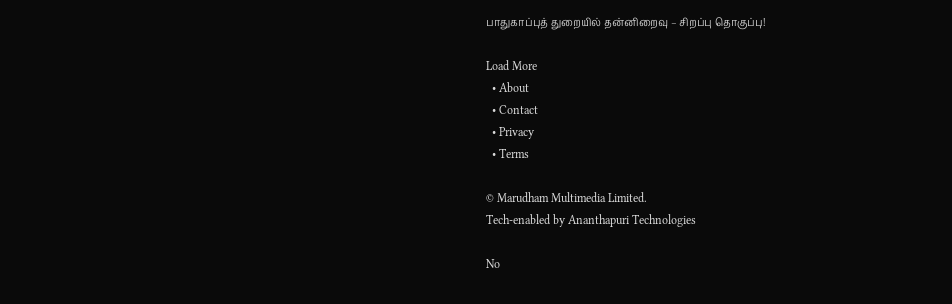பாதுகாப்புத் துறையில் தன்னிறைவு – சிறப்பு தொகுப்பு!

Load More
  • About
  • Contact
  • Privacy
  • Terms

© Marudham Multimedia Limited.
Tech-enabled by Ananthapuri Technologies

No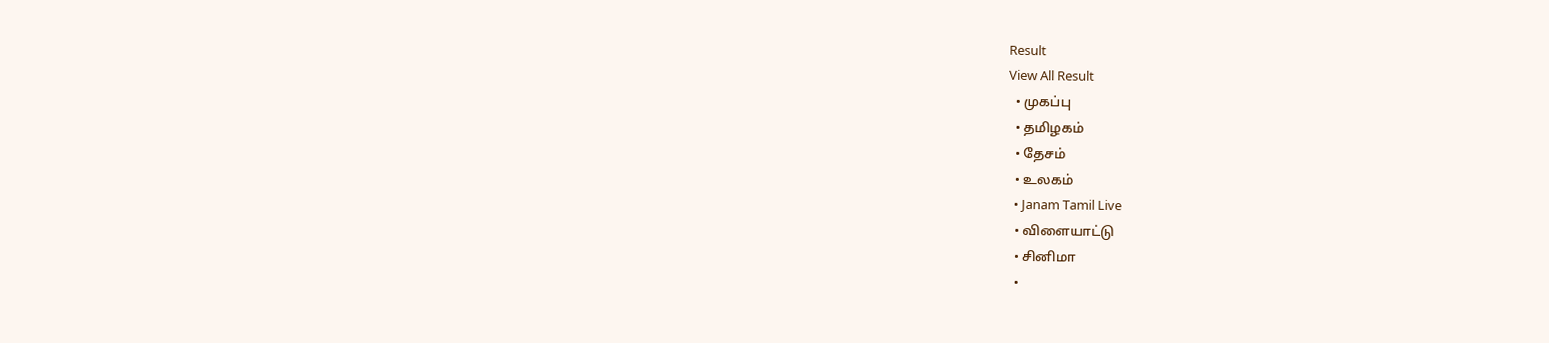Result
View All Result
  • முகப்பு
  • தமிழகம்
  • தேசம்
  • உலகம்
  • Janam Tamil Live
  • விளையாட்டு
  • சினிமா
  •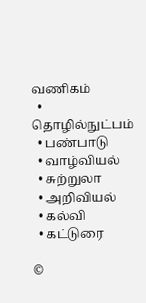வணிகம்
  • தொழில்நுட்பம்
  • பண்பாடு
  • வாழ்வியல்
  • சுற்றுலா
  • அறிவியல்
  • கல்வி
  • கட்டுரை

©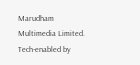Marudham Multimedia Limited.
Tech-enabled by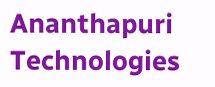Ananthapuri Technologies